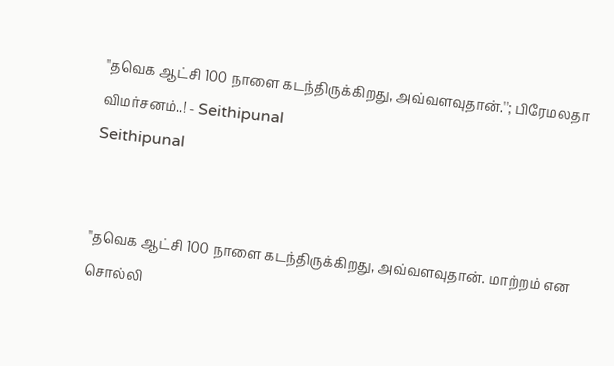''தவெக ஆட்சி 100 நாளை கடந்திருக்கிறது, அவ்வளவுதான்.''; பிரேமலதா விமர்சனம்..! - Seithipunal
Seithipunal


''தவெக ஆட்சி 100 நாளை கடந்திருக்கிறது, அவ்வளவுதான். மாற்றம் என சொல்லி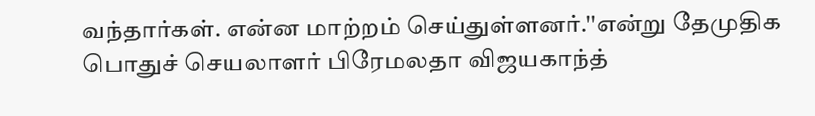வந்தார்கள். என்ன மாற்றம் செய்துள்ளனர்.''என்று தேமுதிக பொதுச் செயலாளர் பிரேமலதா விஜயகாந்த்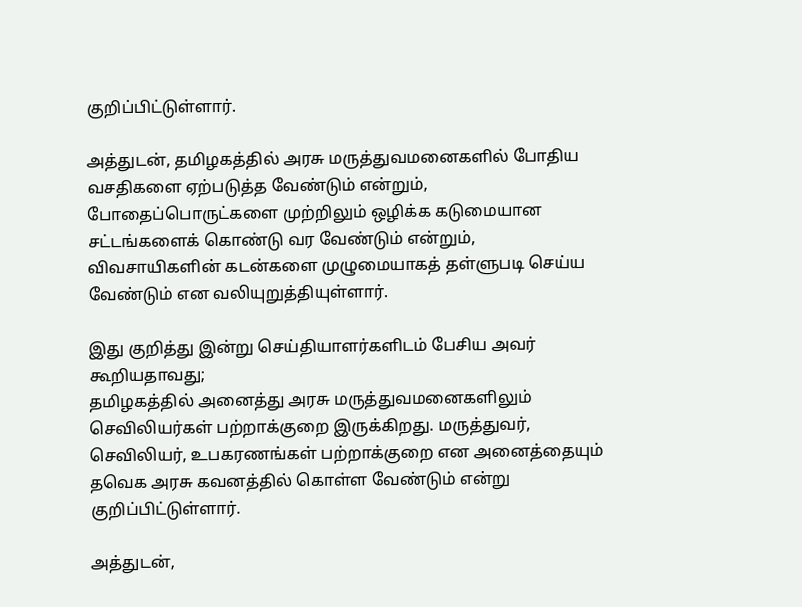குறிப்பிட்டுள்ளார்.

அத்துடன், தமிழகத்தில் அரசு மருத்துவமனைகளில் போதிய வசதிகளை ஏற்படுத்த வேண்டும் என்றும், போதைப்பொருட்களை முற்றிலும் ஒழிக்க கடுமையான சட்டங்களைக் கொண்டு வர வேண்டும் என்றும், விவசாயிகளின் கடன்களை முழுமையாகத் தள்ளுபடி செய்ய வேண்டும் என வலியுறுத்தியுள்ளார்.

இது குறித்து இன்று செய்தியாளர்களிடம் பேசிய அவர் கூறியதாவது;
தமிழகத்தில் அனைத்து அரசு மருத்துவமனைகளிலும் செவிலியர்கள் பற்றாக்குறை இருக்கிறது. மருத்துவர், செவிலியர், உபகரணங்கள் பற்றாக்குறை என அனைத்தையும் தவெக அரசு கவனத்தில் கொள்ள வேண்டும் என்று குறிப்பிட்டுள்ளார்.

அத்துடன்,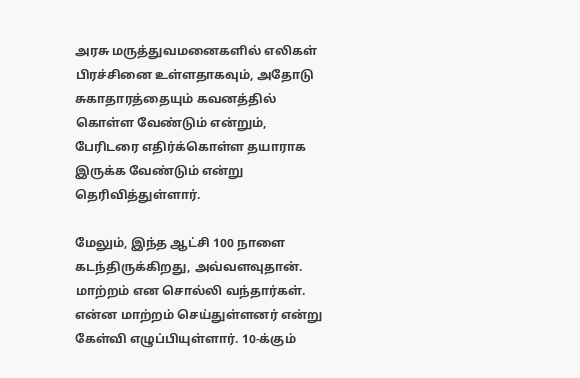அரசு மருத்துவமனைகளில் எலிகள் பிரச்சினை உள்ளதாகவும், அதோடு சுகாதாரத்தையும் கவனத்தில் கொள்ள வேண்டும் என்றும், பேரிடரை எதிர்க்கொள்ள தயாராக இருக்க வேண்டும் என்று தெரிவித்துள்ளார்.

மேலும், இந்த ஆட்சி 100 நாளை கடந்திருக்கிறது, அவ்வளவுதான். மாற்றம் என சொல்லி வந்தார்கள். என்ன மாற்றம் செய்துள்ளனர் என்று கேள்வி எழுப்பியுள்ளார். 10-க்கும்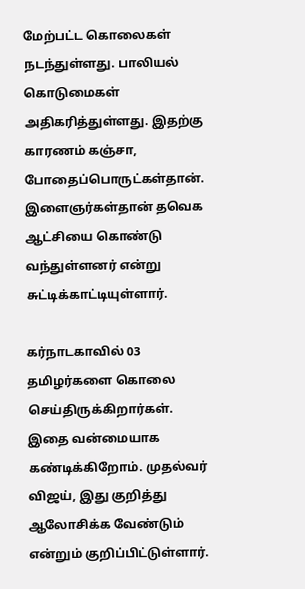மேற்பட்ட கொலைகள் நடந்துள்ளது. பாலியல் கொடுமைகள் அதிகரித்துள்ளது. இதற்கு காரணம் கஞ்சா, போதைப்பொருட்கள்தான். இளைஞர்கள்தான் தவெக ஆட்சியை கொண்டு வந்துள்ளனர் என்று சுட்டிக்காட்டியுள்ளார்.

கர்நாடகாவில் 03 தமிழர்களை கொலை செய்திருக்கிறார்கள். இதை வன்மையாக கண்டிக்கிறோம். முதல்வர் விஜய், இது குறித்து ஆலோசிக்க வேண்டும் என்றும் குறிப்பிட்டுள்ளார்.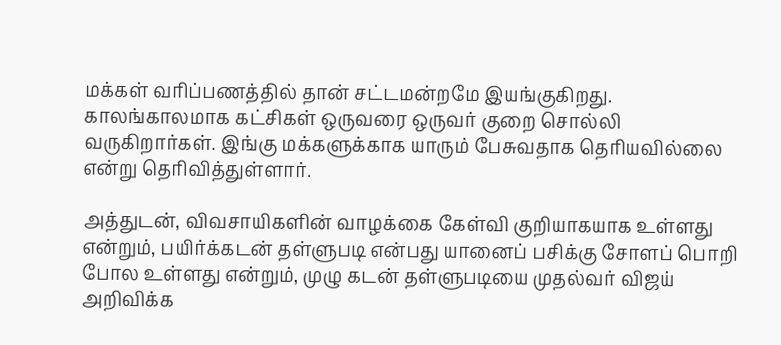மக்கள் வரிப்பணத்தில் தான் சட்டமன்றமே இயங்குகிறது. காலங்காலமாக கட்சிகள் ஒருவரை ஒருவர் குறை சொல்லி வருகிறார்கள். இங்கு மக்களுக்காக யாரும் பேசுவதாக தெரியவில்லை என்று தெரிவித்துள்ளார்.

அத்துடன், விவசாயிகளின் வாழக்கை கேள்வி குறியாகயாக உள்ளது என்றும், பயிர்க்கடன் தள்ளுபடி என்பது யானைப் பசிக்கு சோளப் பொறி போல உள்ளது என்றும், முழு கடன் தள்ளுபடியை முதல்வர் விஜய் அறிவிக்க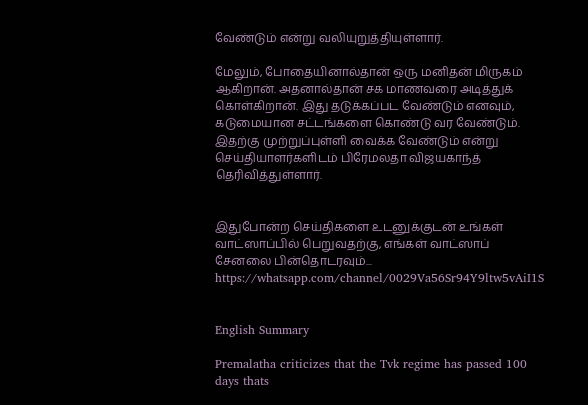வேண்டும் என்று வலியுறுத்தியுள்ளார்.

மேலும், போதையினால்தான் ஒரு மனிதன் மிருகம் ஆகிறான். அதனால்தான் சக மாணவரை அடித்துக் கொள்கிறான். இது தடுக்கப்பட வேண்டும் எனவும், கடுமையான சட்டங்களை கொண்டு வர வேண்டும். இதற்கு முற்றுப்புள்ளி வைக்க வேண்டும் என்று செய்தியாளர்களிடம் பிரேமலதா விஜயகாந்த் தெரிவித்துள்ளார்.


இதுபோன்ற செய்திகளை உடனுக்குடன் உங்கள் வாட்ஸாப்பில் பெறுவதற்கு, எங்கள் வாட்ஸாப் சேனலை பின்தொடரவும்... https://whatsapp.com/channel/0029Va56Sr94Y9ltw5vAiI1S


English Summary

Premalatha criticizes that the Tvk regime has passed 100 days thats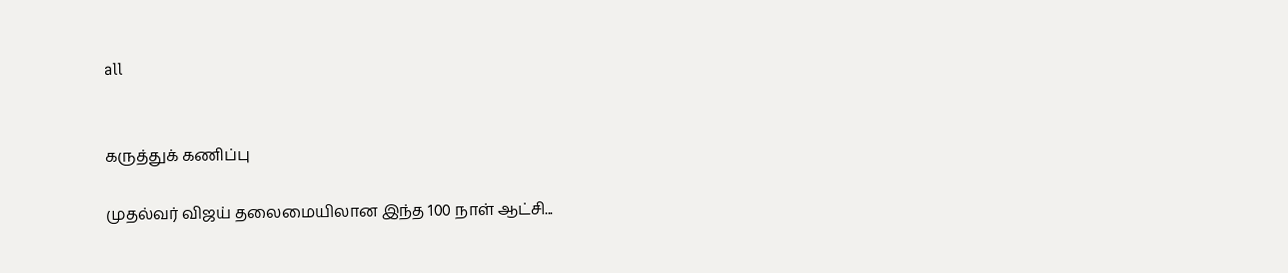all


கருத்துக் கணிப்பு

முதல்வர் விஜய் தலைமையிலான இந்த 100 நாள் ஆட்சி...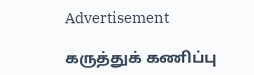Advertisement

கருத்துக் கணிப்பு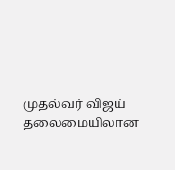முதல்வர் விஜய் தலைமையிலான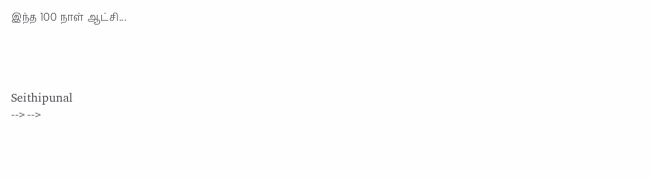இந்த 100 நாள் ஆட்சி...




Seithipunal
--> -->